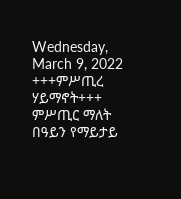Wednesday, March 9, 2022
+++ምሥጢረ ሃይማኖት+++
ምሥጢር ማለት በዓይን የማይታይ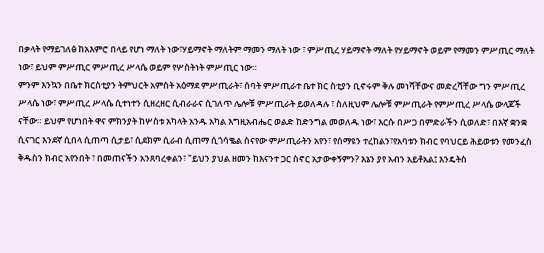በቃላት የማይገለፅ ከአእምሮ በላይ የሆነ ማለት ነው፣ሃይማኖት ማለትም ማመን ማለት ነው ፣ ምሥጢረ ሃይማኖት ማለት የሃይማኖት ወይም የማመን ምሥጢር ማለት ነው፣ ይህም ምሥጢር ምሥጢረ ሥላሴ ወይም የሦስትነት ምሥጢር ነው።
ምንም እንኳን በቤተ ክርስቲያን ትምህርት አምስት አዕማደ ምሥጢራት፣ ሰባት ምሥጢራተ ቤተ ክር ስቲያን ቢኖሩም ቅሉ መነሻቸውና መድረሻቸው ግን ምሥጢረ ሥላሴ ነው፣ ምሥጢረ ሥላሴ ሲተነተን ሲዘረዘር ሲብራራና ሲገለጥ ሌሎቹ ምሥጢራት ይወለዳሉ ፣ ስለዚህም ሌሎቹ ምሥጢራት የምሥጢረ ሥላሴ ውላጆች ናቸው። ይህም የሆነበት ዋና ምክንያት ከሦስቱ አካላት አንዱ አካል እግዚአብሔር ወልድ ከድንግል መወለዱ ነው፣ እርሱ በሥጋ በምድራችን ሲወለድ፣ በእኛ ቋንቋ ሲናገር እንደኛ ሲበላ ሲጠጣ ሲታይ፣ ሲደክም ሲራብ ሲጠማ ሲጎሳቈል ስናየው ምሥጢራትን አየን፣ የሰማዩን ተረከልን፣የአባቱን ክብር የባህርይ ሕይወቱን የመንፈስ ቅዱስን ክብር አየንበት ፣ በመጠናችን አንጸባረቀልን፣ "ይህን ያህል ዘመን ከእናንተ ጋር ስኖር አታውቀኝምን? እኔን ያየ አብን አይቶአል፤ እንዴትስ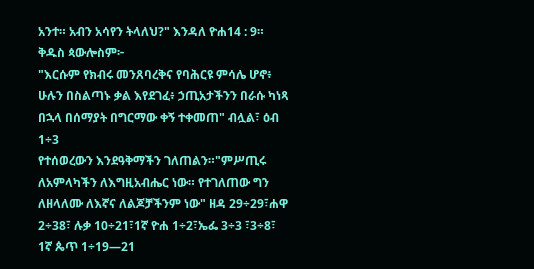አንተ። አብን አሳየን ትላለህ?" እንዳለ ዮሐ14 : 9።
ቅዱስ ጳውሎስም፦
"እርሱም የክብሩ መንጸባረቅና የባሕርዩ ምሳሌ ሆኖ፥ ሁሉን በስልጣኑ ቃል እየደገፈ፥ ኃጢአታችንን በራሱ ካነጻ በኋላ በሰማያት በግርማው ቀኝ ተቀመጠ" ብሏል፣ ዕብ 1÷3
የተሰወረውን እንደዓቅማችን ገለጠልን።"ምሥጢሩ ለአምላካችን ለእግዚአብሔር ነው። የተገለጠው ግን ለዘላለሙ ለእኛና ለልጆቻችንም ነው" ዘዳ 29÷29፣ሐዋ 2÷38፣ ሉቃ 10÷21፣1ኛ ዮሐ 1÷2፣ኤፌ 3÷3 ፣3÷8፣ 1ኛ ጴጥ 1÷19—21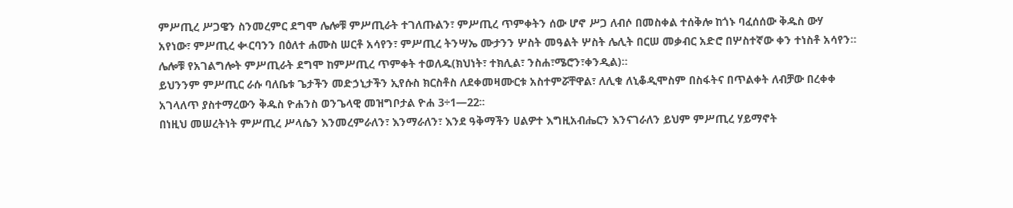ምሥጢረ ሥጋዌን ስንመረምር ደግሞ ሌሎቹ ምሥጢራት ተገለጡልን፣ ምሥጢረ ጥምቀትን ሰው ሆኖ ሥጋ ለብሶ በመስቀል ተሰቅሎ ከጎኑ ባፈሰሰው ቅዱስ ውሃ አየነው፣ ምሥጢረ ቊርባንን በዕለተ ሐሙስ ሠርቶ አሳየን፣ ምሥጢረ ትንሣኤ ሙታንን ሦስት መዓልት ሦስት ሌሊት በርሠ መቃብር አድሮ በሦስተኛው ቀን ተነስቶ አሳየን።
ሌሎቹ የአገልግሎት ምሥጢራት ደግሞ ከምሥጢረ ጥምቀት ተወለዱ(ክህነት፣ ተክሊል፣ ንስሐ፣ሜሮን፣ቀንዲል)።
ይህንንም ምሥጢር ራሱ ባለቤቱ ጌታችን መድኃኒታችን ኢየሱስ ክርስቶስ ለደቀመዛሙርቱ አስተምሯቸዋል፣ ለሊቁ ለኒቆዲሞስም በስፋትና በጥልቀት ለብቻው በረቀቀ አገላለጥ ያስተማረውን ቅዱስ ዮሐንስ ወንጌላዊ መዝግቦታል ዮሐ 3÷1—22፡፡
በነዚህ መሠረትነት ምሥጢረ ሥላሴን እንመረምራለን፣ እንማራለን፣ እንደ ዓቅማችን ሀልዎተ እግዚአብሔርን እንናገራለን ይህም ምሥጢረ ሃይማኖት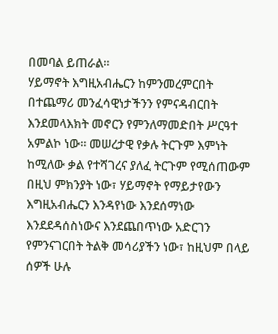በመባል ይጠራል።
ሃይማኖት እግዚአብሔርን ከምንመረምርበት በተጨማሪ መንፈሳዊነታችንን የምናዳብርበት እንደመላእክት መኖርን የምንለማመድበት ሥርዓተ አምልኮ ነው። መሠረታዊ የቃሉ ትርጉም እምነት ከሚለው ቃል የተሻገረና ያለፈ ትርጉም የሚሰጠውም በዚህ ምክንያት ነው፣ ሃይማኖት የማይታየውን እግዚአብሔርን እንዳየነው እንደሰማነው እንደደዳሰስነውና እንደጨበጥነው አድርገን የምንናገርበት ትልቅ መሳሪያችን ነው፣ ከዚህም በላይ ሰዎች ሁሉ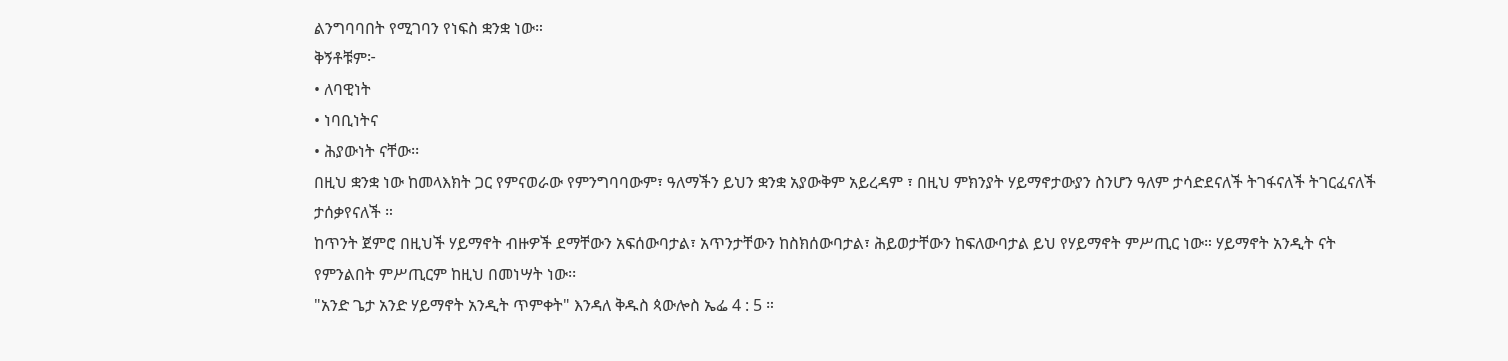ልንግባባበት የሚገባን የነፍስ ቋንቋ ነው።
ቅኝቶቹም፦
• ለባዊነት
• ነባቢነትና
• ሕያውነት ናቸው፡፡
በዚህ ቋንቋ ነው ከመላእክት ጋር የምናወራው የምንግባባውም፣ ዓለማችን ይህን ቋንቋ አያውቅም አይረዳም ፣ በዚህ ምክንያት ሃይማኖታውያን ስንሆን ዓለም ታሳድደናለች ትገፋናለች ትገርፈናለች ታሰቃየናለች ።
ከጥንት ጀምሮ በዚህች ሃይማኖት ብዙዎች ደማቸውን አፍሰውባታል፣ አጥንታቸውን ከስክሰውባታል፣ ሕይወታቸውን ከፍለውባታል ይህ የሃይማኖት ምሥጢር ነው። ሃይማኖት አንዲት ናት የምንልበት ምሥጢርም ከዚህ በመነሣት ነው፡፡
"አንድ ጌታ አንድ ሃይማኖት አንዲት ጥምቀት" እንዳለ ቅዱስ ጳውሎስ ኤፌ 4 : 5 ።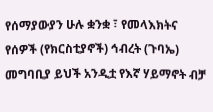የሰማያውያን ሁሉ ቋንቋ ፣ የመላእክትና የሰዎች (የክርስቲያኖች) ኅብረት (ጉባኤ) መግባቢያ ይህች አንዲቷ የእኛ ሃይማኖት ብቻ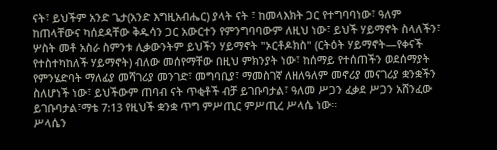ናት፣ ይህችም አንድ ጌታ(አንድ እግዚአብሔር) ያላት ናት ፣ ከመላእክት ጋር የተግባባነው፣ ዓለም ከጠላቸውና ካሰደዳቸው ቅዱሳን ጋር አውርተን የምንግባባውም ለዚህ ነው፣ ይህች ሃይማኖት ስላለችን፣ ሦስት መቶ አስራ ስምንቱ ሊቃውንትም ይህችን ሃይማኖት "ኦርቶዶክስ" (ርትዕት ሃይማኖት—የቀናች የተስተካከለች ሃይማኖት) ብለው መሰየማቸው በዚህ ምክንያት ነው፣ ከሰማይ የተሰጠችን ወደሰማያት የምንሄድባት ማለፊያ መሻገሪያ መንገድ፣ መግባቢያ፣ ማመስገኛ ለዘለዓለም መኖሪያ መናገሪያ ቋንቋችን ስለሆነች ነው፣ ይህችውም ጠባብ ናት ጥቂቶች ብቻ ይገቡባታል፣ ዓለመ ሥጋን ፈቃደ ሥጋን አሸንፈው ይገቡባታል፣ማቴ 7:13 የዚህች ቋንቋ ጥግ ምሥጢር ምሥጢረ ሥላሴ ነው።
ሥላሴን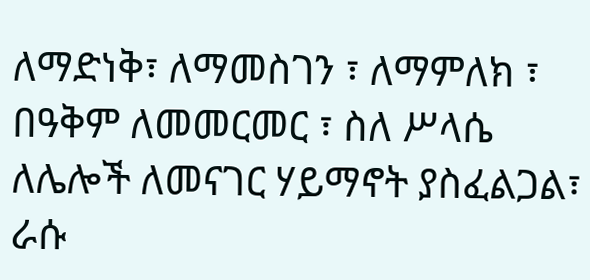ለማድነቅ፣ ለማመስገን ፣ ለማምለክ ፣ በዓቅም ለመመርመር ፣ ስለ ሥላሴ ለሌሎች ለመናገር ሃይማኖት ያስፈልጋል፣ ራሱ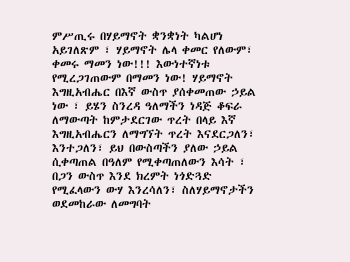ምሥጢሩ በሃይማኖት ቋንቋነት ካልሆነ አይገለጽም ፣ ሃይማኖት ሌላ ቀመር የለውም፣ ቀመሩ ማመን ነው!!! እውነተኛነቱ የሚረጋገጠውም በማመን ነው! ሃይማኖት እግዚአብሔር በእኛ ውስጥ ያሰቀመጠው ኃይል ነው ፣ ይሄን ስንረዳ ዓለማችን ነዳጅ ቆፍራ ለማውጣት ከምታደርገው ጥረት በላይ እኛ እግዚአብሔርን ለማግኘት ጥረት እናደርጋለን፣ እንተጋለን፣ ይህ በውስጣችን ያለው ኃይል ሲቀጣጠል በዓለም የሚቀጣጠለውን እሳት ፣ በጋን ውስጥ እንደ ክረምት ነጎድጓድ የሚፈላውን ውሃ እንረሳለን፣ ስለሃይማኖታችን ወደመከራው ለመግባት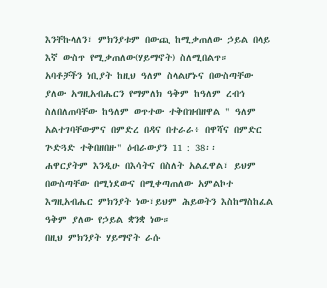እንቸኩላለን፣ ምክንያቱም በውጪ ከሚቃጠለው ኃይል በላይ እኛ ውስጥ የሚቃጠለው(ሃይማኖት) ስለሚበልጥ።
አባቶቻችን ነቢያት ከዚህ ዓለም ስላልሆኑና በውስጣቸው ያለው አግዚአብሔርን የማምለክ ዓቅም ከዓለም ረብኅ ስለበለጠባቸው ከዓለም ወጥተው ተቅበዝብዘዋል " ዓለም አልተገባቸውምና በምድረ በዳና በተራራ፥ በዋሻና በምድር ጕድጓድ ተቅበዘበዙ" ዕብራውያን 11 : 38፡፡
ሐዋርያትም እንዲሁ በእሳትና በስለት አልፈዋል፣ ይህም በውስጣቸው በሚነደውና በሚቀጣጠለው አምልኮተ እግዚአብሔር ምክንያት ነው፣ይህም ሕይወትን እስከማስከፈል ዓቅም ያለው የኃይል ቋንቋ ነው።
በዚህ ምክንያት ሃይማኖት ራሱ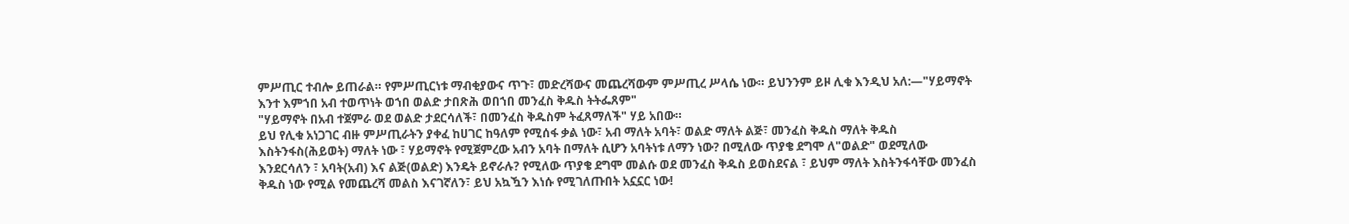ምሥጢር ተብሎ ይጠራል። የምሥጢርነቱ ማብቂያውና ጥጉ፣ መድረሻውና መጨረሻውም ምሥጢረ ሥላሴ ነው። ይህንንም ይዞ ሊቁ እንዲህ አለ:—"ሃይማኖት እንተ እምኀበ አብ ተወጥነት ወኀበ ወልድ ታበጽሕ ወበኀበ መንፈስ ቅዱስ ትትፌጸም"
"ሃይማኖት በአብ ተጀምራ ወደ ወልድ ታደርሳለች፣ በመንፈስ ቅዱስም ትፈጸማለች" ሃይ አበው።
ይህ የሊቁ አነጋገር ብዙ ምሥጢራትን ያቀፈ ከሀገር ከዓለም የሚሰፋ ቃል ነው፣ አብ ማለት አባት፣ ወልድ ማለት ልጅ፣ መንፈስ ቅዱስ ማለት ቅዱስ እስትንፋስ(ሕይወት) ማለት ነው ፣ ሃይማኖት የሚጀምረው አብን አባት በማለት ሲሆን አባትነቱ ለማን ነው? በሚለው ጥያቄ ደግሞ ለ"ወልድ" ወደሚለው እንደርሳለን ፣ አባት(አብ) እና ልጅ(ወልድ) እንዴት ይኖራሉ? የሚለው ጥያቄ ደግሞ መልሱ ወደ መንፈስ ቅዱስ ይወስደናል ፣ ይህም ማለት እስትንፋሳቸው መንፈስ ቅዱስ ነው የሚል የመጨረሻ መልስ እናገኛለን፣ ይህ አኳዃን እነሱ የሚገለጡበት አኗኗር ነው!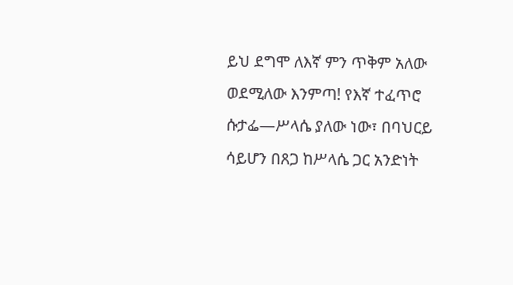ይህ ደግሞ ለእኛ ምን ጥቅም አለው ወደሚለው እንምጣ! የእኛ ተፈጥሮ ሱታፌ—ሥላሴ ያለው ነው፣ በባህርይ ሳይሆን በጸጋ ከሥላሴ ጋር አንድነት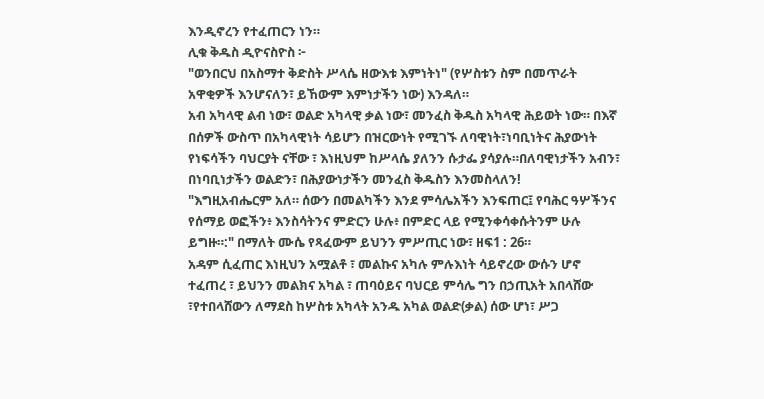እንዲኖረን የተፈጠርን ነን።
ሊቁ ቅዱስ ዲዮናስዮስ ፦
"ወንበርህ በአስማተ ቅድስት ሥላሴ ዘውእቱ እምነትነ" (የሦስቱን ስም በመጥራት አዋቂዎች እንሆናለን፣ ይኸውም እምነታችን ነው) እንዳለ።
አብ አካላዊ ልብ ነው፣ ወልድ አካላዊ ቃል ነው፣ መንፈስ ቅዱስ አካላዊ ሕይወት ነው። በእኛ በሰዎች ውስጥ በአካላዊነት ሳይሆን በዝርውነት የሚገኙ ለባዊነት፣ነባቢነትና ሕያውነት የነፍሳችን ባህርያት ናቸው ፣ እነዚህም ከሥላሴ ያለንን ሱታፌ ያሳያሉ።በለባዊነታችን አብን፣ በነባቢነታችን ወልድን፣ በሕያውነታችን መንፈስ ቅዱስን እንመስላለን!
"እግዚአብሔርም አለ። ሰውን በመልካችን እንደ ምሳሌአችን እንፍጠር፤ የባሕር ዓሦችንና የሰማይ ወፎችን፥ እንስሳትንና ምድርን ሁሉ፥ በምድር ላይ የሚንቀሳቀሱትንም ሁሉ ይግዙ።:" በማለት ሙሴ የጻፈውም ይህንን ምሥጢር ነው፣ ዘፍ1 : 26።
አዳም ሲፈጠር እነዚህን አሟልቶ ፣ መልኩና አካሉ ምሉእነት ሳይኖረው ውሱን ሆኖ ተፈጠረ ፣ ይህንን መልክና አካል ፣ ጠባዕይና ባህርይ ምሳሌ ግን በኃጢአት አበላሸው ፣የተበላሸውን ለማደስ ከሦስቱ አካላት አንዱ አካል ወልድ(ቃል) ሰው ሆነ፣ ሥጋ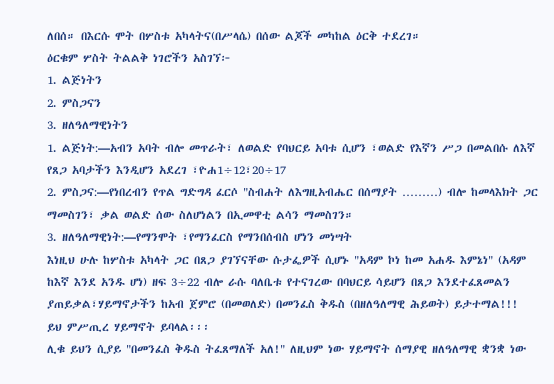ለበሰ። በእርሱ ሞት በሦስቱ አካላትና(በሥላሴ) በሰው ልጆች መካከል ዕርቅ ተደረገ።
ዕርቁም ሦስት ትልልቅ ነገሮችን አስገኘ፦
1. ልጅነትን
2. ምስጋናን
3. ዘለዓለማዊነትን
1. ልጅነት:—አብን አባት ብሎ መጥራት፣ ለወልድ የባህርይ አባቱ ሲሆን ፣ወልድ የእኛን ሥጋ በመልበሱ ለእኛ የጸጋ አባታችን እንዲሆን አደረገ ፣ዮሐ1÷12፣20÷17
2. ምስጋና:—የነበረብን የጥል ግድግዳ ፈርሶ "ስብሐት ለእግዚአብሔር በሰማያት ………) ብሎ ከመላእክት ጋር ማመስገን፣ ቃል ወልድ ሰው ስለሆነልን በኢመዋቲ ልሳን ማመስገን።
3. ዘለዓለማዊነት:—የማንሞት ፣የማንፈርስ የማንበሰብስ ሆነን መነሣት
እነዚህ ሁሉ ከሦስቱ አካላት ጋር በጸጋ ያገኘናቸው ሱታፌዎች ሲሆኑ "አዳም ኮነ ከመ አሐዱ እምኔነ" (አዳም ከእኛ እንደ አንዱ ሆነ) ዘፍ 3÷22 ብሎ ራሱ ባለቤቱ የተናገረው በባህርይ ሳይሆን በጸጋ እንደተፈጸመልን ያጠይቃል፣ሃይማኖታችን ከአብ ጀምሮ (በመወለድ) በመንፈስ ቅዱስ (በዘለዓለማዊ ሕይወት) ይታተማል!!!
ይህ ምሥጢረ ሃይማኖት ይባላል፡፡፡
ሊቁ ይህን ሲያይ "በመንፈስ ቅዱስ ትፈጸማለች አለ!" ለዚህም ነው ሃይማኖት ሰማያዊ ዘለዓለማዊ ቋንቋ ነው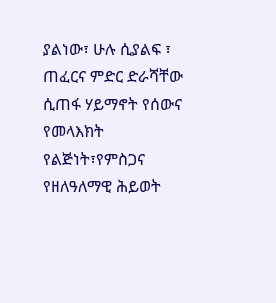ያልነው፣ ሁሉ ሲያልፍ ፣ ጠፈርና ምድር ድራሻቸው ሲጠፋ ሃይማኖት የሰውና የመላእክት የልጅነት፣የምስጋና የዘለዓለማዊ ሕይወት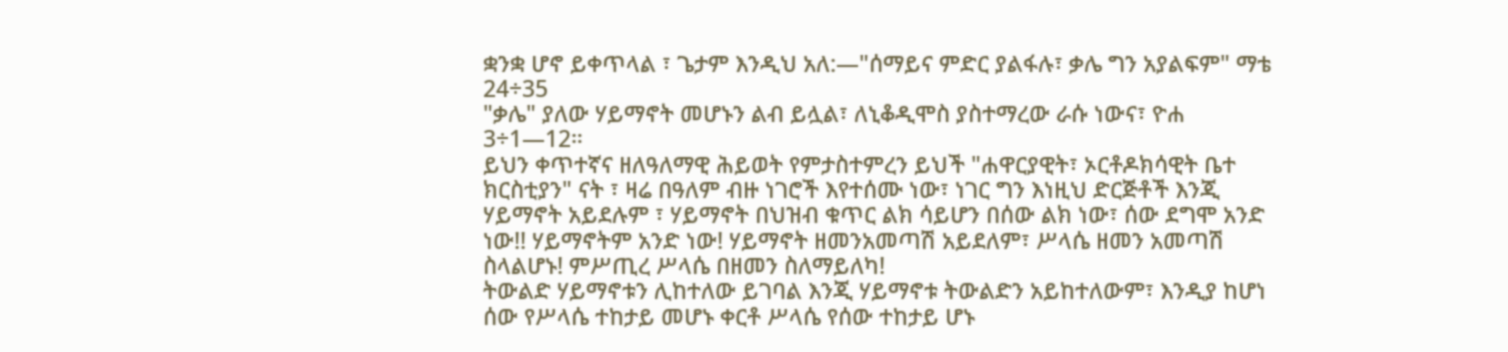ቋንቋ ሆኖ ይቀጥላል ፣ ጌታም እንዲህ አለ:—"ሰማይና ምድር ያልፋሉ፣ ቃሌ ግን አያልፍም" ማቴ 24÷35
"ቃሌ" ያለው ሃይማኖት መሆኑን ልብ ይሏል፣ ለኒቆዲሞስ ያስተማረው ራሱ ነውና፣ ዮሐ 3÷1—12።
ይህን ቀጥተኛና ዘለዓለማዊ ሕይወት የምታስተምረን ይህች "ሐዋርያዊት፣ ኦርቶዶክሳዊት ቤተ ክርስቲያን" ናት ፣ ዛሬ በዓለም ብዙ ነገሮች እየተሰሙ ነው፣ ነገር ግን እነዚህ ድርጅቶች እንጂ ሃይማኖት አይደሉም ፣ ሃይማኖት በህዝብ ቁጥር ልክ ሳይሆን በሰው ልክ ነው፣ ሰው ደግሞ አንድ ነው!! ሃይማኖትም አንድ ነው! ሃይማኖት ዘመንአመጣሽ አይደለም፣ ሥላሴ ዘመን አመጣሽ ስላልሆኑ! ምሥጢረ ሥላሴ በዘመን ስለማይለካ!
ትውልድ ሃይማኖቱን ሊከተለው ይገባል እንጂ ሃይማኖቱ ትውልድን አይከተለውም፣ እንዲያ ከሆነ ሰው የሥላሴ ተከታይ መሆኑ ቀርቶ ሥላሴ የሰው ተከታይ ሆኑ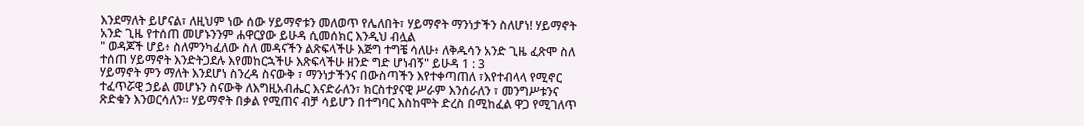እንደማለት ይሆናል፣ ለዚህም ነው ሰው ሃይማኖቱን መለወጥ የሌለበት፣ ሃይማኖት ማንነታችን ስለሆነ! ሃይማኖት አንድ ጊዜ የተሰጠ መሆኑንንም ሐዋርያው ይሁዳ ሲመሰክር እንዲህ ብሏል
" ወዳጆች ሆይ፥ ስለምንካፈለው ስለ መዳናችን ልጽፍላችሁ እጅግ ተግቼ ሳለሁ፥ ለቅዱሳን አንድ ጊዜ ፈጽሞ ስለ ተሰጠ ሃይማኖት እንድትጋደሉ እየመከርኋችሁ እጽፍላችሁ ዘንድ ግድ ሆነብኝ" ይሁዳ 1 : 3
ሃይማኖት ምን ማለት እንደሆነ ስንረዳ ስናውቅ ፣ ማንነታችንና በውስጣችን እየተቀጣጠለ ፣እየተብላላ የሚኖር ተፈጥሯዊ ኃይል መሆኑን ስናውቅ ለእግዚአብሔር እናድራለን፣ ክርስተያናዊ ሥራም እንሰራለን ፣ መንግሥቱንና ጽድቁን እንወርሳለን። ሃይማኖት በቃል የሚጠና ብቻ ሳይሆን በተግባር እስከሞት ድረስ በሚከፈል ዋጋ የሚገለጥ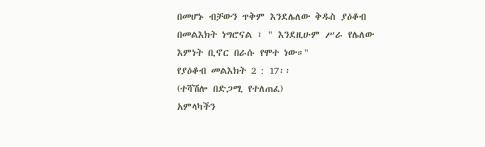በመሆኑ ብቻውን ጥቅም እንደሌለው ቅዱስ ያዕቆብ በመልእክት ነግሮናል ፣ " እንደዚሁም ሥራ የሌለው እምነት ቢኖር በራሱ የሞተ ነው።"
የያዕቆብ መልእክት 2 : 17፡፡
(ተሻሽሎ በድጋሚ የተለጠፈ)
አምላካችን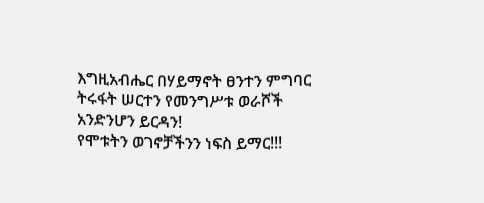እግዚአብሔር በሃይማኖት ፀንተን ምግባር ትሩፋት ሠርተን የመንግሥቱ ወራሾች አንድንሆን ይርዳን!
የሞቱትን ወገኖቻችንን ነፍስ ይማር!!!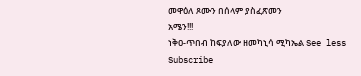መዋዕለ ጾሙን በሰላም ያስፈጽመን
አሜን!!!
ነቅዐ-ጥበብ ከፍያለው ዘመካኒሳ ሚካኤል See less
Subscribe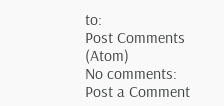to:
Post Comments (Atom)
No comments:
Post a Comment